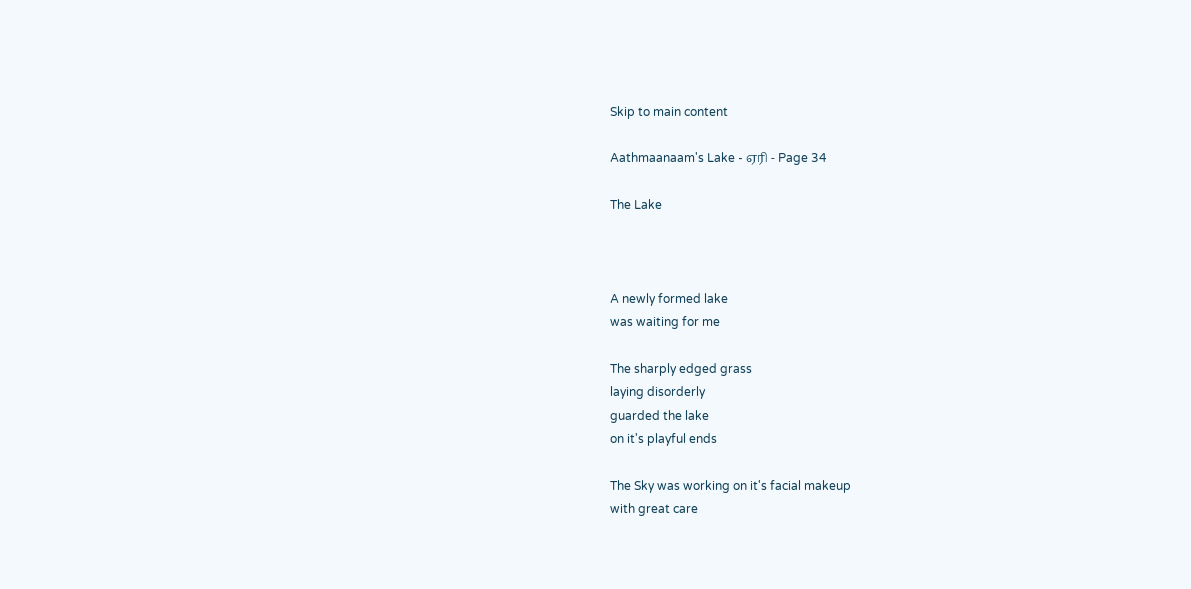Skip to main content

Aathmaanaam's Lake - ஏரி - Page 34

The Lake



A newly formed lake
was waiting for me

The sharply edged grass
laying disorderly
guarded the lake
on it's playful ends

The Sky was working on it's facial makeup
with great care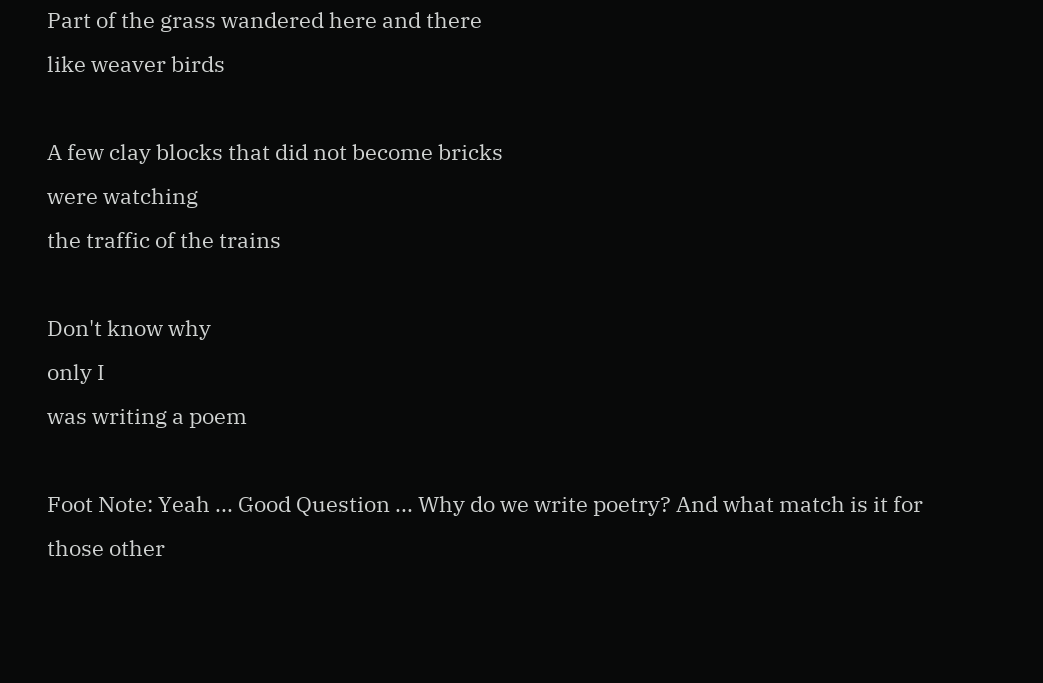Part of the grass wandered here and there
like weaver birds

A few clay blocks that did not become bricks
were watching
the traffic of the trains

Don't know why
only I
was writing a poem

Foot Note: Yeah ... Good Question ... Why do we write poetry? And what match is it for those other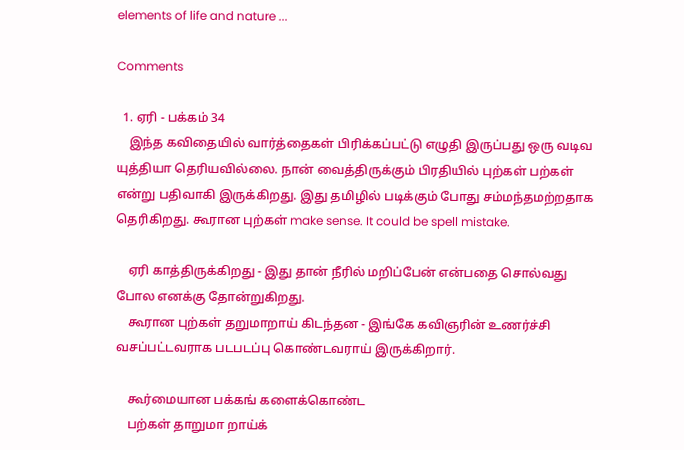elements of life and nature ...

Comments

  1. ஏரி - பக்கம் 34
    இந்த கவிதையில் வார்த்தைகள் பிரிக்கப்பட்டு எழுதி இருப்பது ஒரு வடிவ யுத்தியா தெரியவில்லை. நான் வைத்திருக்கும் பிரதியில் புற்கள் பற்கள் என்று பதிவாகி இருக்கிறது. இது தமிழில் படிக்கும் போது சம்மந்தமற்றதாக தெரிகிறது. கூரான புற்கள் make sense. It could be spell mistake.

    ஏரி காத்திருக்கிறது - இது தான் நீரில் மறிப்பேன் என்பதை சொல்வது போல எனக்கு தோன்றுகிறது.
    கூரான புற்கள் தறுமாறாய் கிடந்தன - இங்கே கவிஞரின் உணர்ச்சி வசப்பட்டவராக படபடப்பு கொண்டவராய் இருக்கிறார்.

    கூர்மையான பக்கங் களைக்கொண்ட
    பற்கள் தாறுமா றாய்க்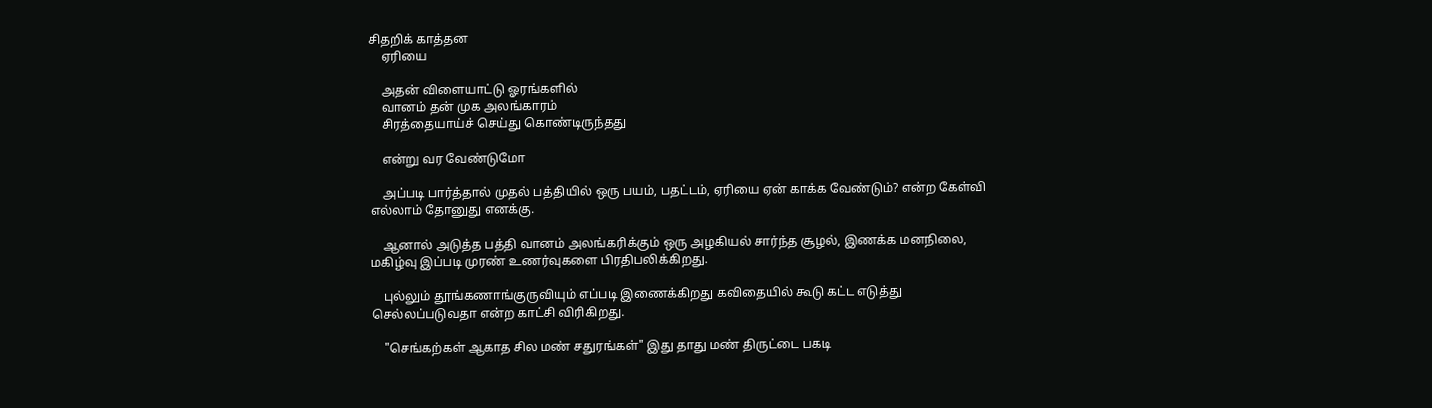சிதறிக் காத்தன
    ஏரியை

    அதன் விளையாட்டு ஓரங்களில்
    வானம் தன் முக அலங்காரம்
    சிரத்தையாய்ச் செய்து கொண்டிருந்தது

    என்று வர வேண்டுமோ

    அப்படி பார்த்தால் முதல் பத்தியில் ஒரு பயம், பதட்டம், ஏரியை ஏன் காக்க வேண்டும்? என்ற கேள்வி எல்லாம் தோனுது எனக்கு.

    ஆனால் அடுத்த பத்தி வானம் அலங்கரிக்கும் ஒரு அழகியல் சார்ந்த சூழல், இணக்க மனநிலை, மகிழ்வு இப்படி முரண் உணர்வுகளை பிரதிபலிக்கிறது.

    புல்லும் தூங்கணாங்குருவியும் எப்படி இணைக்கிறது கவிதையில் கூடு கட்ட எடுத்து செல்லப்படுவதா என்ற காட்சி விரிகிறது.

    "செங்கற்கள் ஆகாத சில மண் சதுரங்கள்" இது தாது மண் திருட்டை பகடி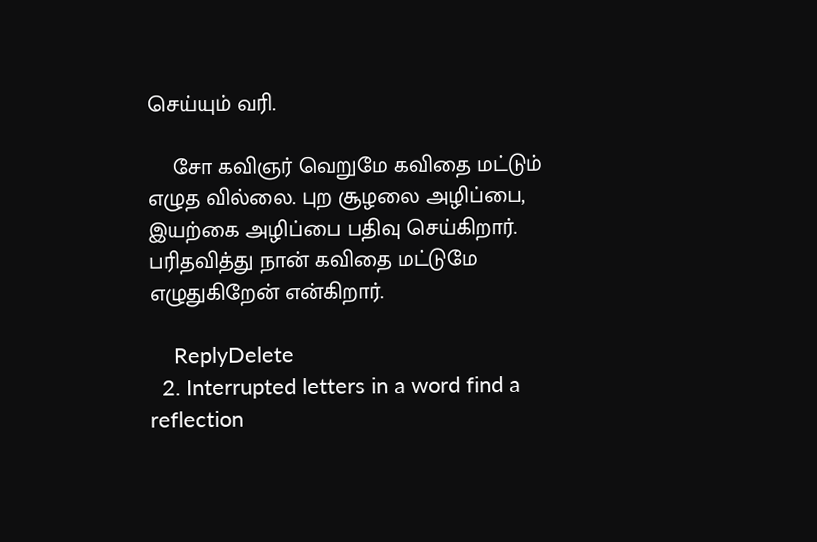செய்யும் வரி.

    சோ கவிஞர் வெறுமே கவிதை மட்டும் எழுத வில்லை. புற சூழலை அழிப்பை, இயற்கை அழிப்பை பதிவு செய்கிறார். பரிதவித்து நான் கவிதை மட்டுமே எழுதுகிறேன் என்கிறார்.

    ReplyDelete
  2. Interrupted letters in a word find a reflection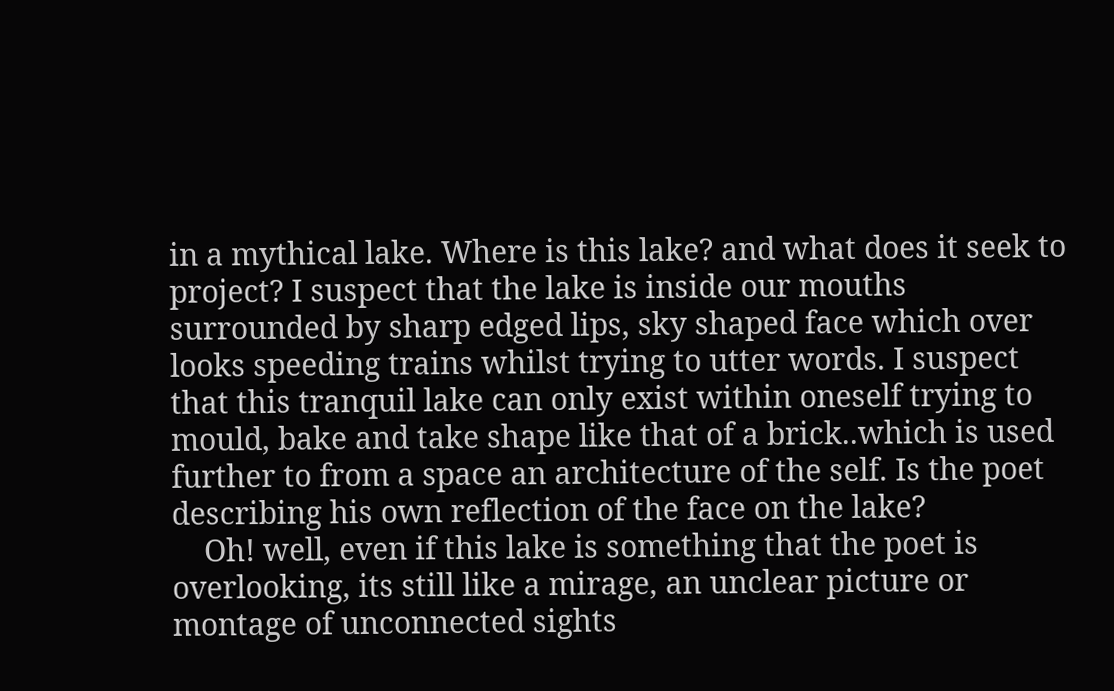in a mythical lake. Where is this lake? and what does it seek to project? I suspect that the lake is inside our mouths surrounded by sharp edged lips, sky shaped face which over looks speeding trains whilst trying to utter words. I suspect that this tranquil lake can only exist within oneself trying to mould, bake and take shape like that of a brick..which is used further to from a space an architecture of the self. Is the poet describing his own reflection of the face on the lake?
    Oh! well, even if this lake is something that the poet is overlooking, its still like a mirage, an unclear picture or montage of unconnected sights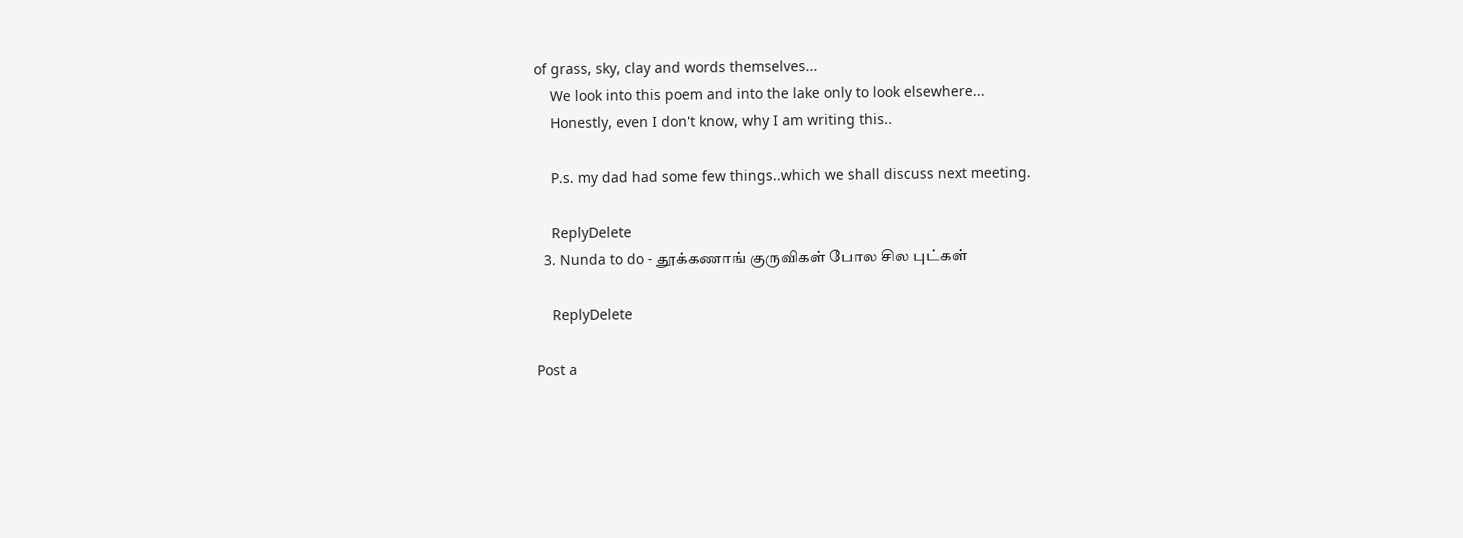of grass, sky, clay and words themselves...
    We look into this poem and into the lake only to look elsewhere...
    Honestly, even I don't know, why I am writing this..

    P.s. my dad had some few things..which we shall discuss next meeting.

    ReplyDelete
  3. Nunda to do - தூக்கணாங் குருவிகள் போல சில புட்கள்

    ReplyDelete

Post a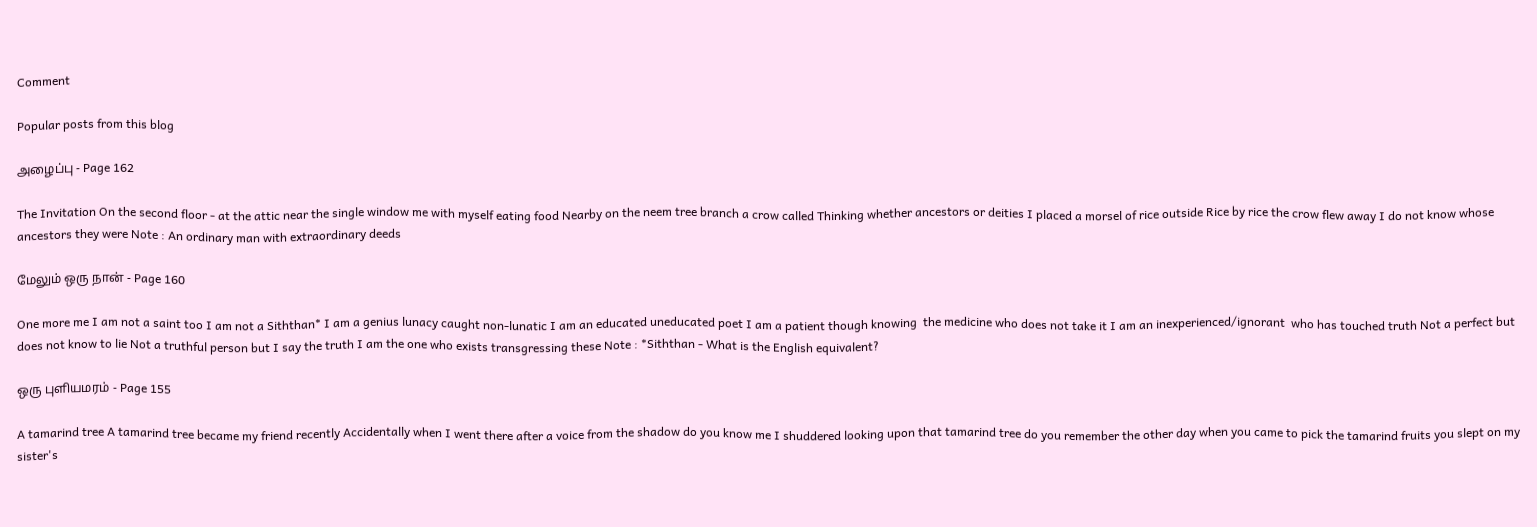Comment

Popular posts from this blog

அழைப்பு - Page 162

The Invitation On the second floor - at the attic near the single window me with myself eating food Nearby on the neem tree branch a crow called Thinking whether ancestors or deities I placed a morsel of rice outside Rice by rice the crow flew away I do not know whose ancestors they were Note : An ordinary man with extraordinary deeds

மேலும் ஒரு நான் - Page 160

One more me I am not a saint too I am not a Siththan* I am a genius lunacy caught non-lunatic I am an educated uneducated poet I am a patient though knowing  the medicine who does not take it I am an inexperienced/ignorant  who has touched truth Not a perfect but does not know to lie Not a truthful person but I say the truth I am the one who exists transgressing these Note : *Siththan - What is the English equivalent?

ஒரு புளியமரம் - Page 155

A tamarind tree A tamarind tree became my friend recently Accidentally when I went there after a voice from the shadow do you know me I shuddered looking upon that tamarind tree do you remember the other day when you came to pick the tamarind fruits you slept on my sister's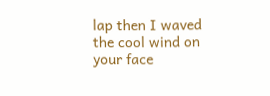lap then I waved the cool wind on your face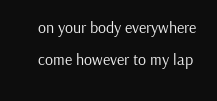on your body everywhere come however to my lap